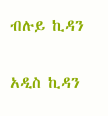ብሉይ ኪዳን

አዲስ ኪዳን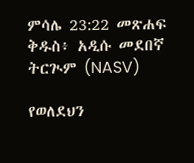ምሳሌ 23:22 መጽሐፍ ቅዱስ፥ አዲሱ መደበኛ ትርጒም (NASV)

የወለደህን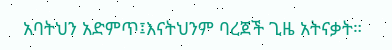አባትህን አድምጥ፤እናትህንም ባረጀች ጊዜ አትናቃት።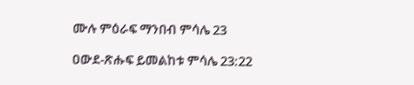ሙሉ ምዕራፍ ማንበብ ምሳሌ 23

ዐውደ-ጽሑፍ ይመልከቱ ምሳሌ 23:22